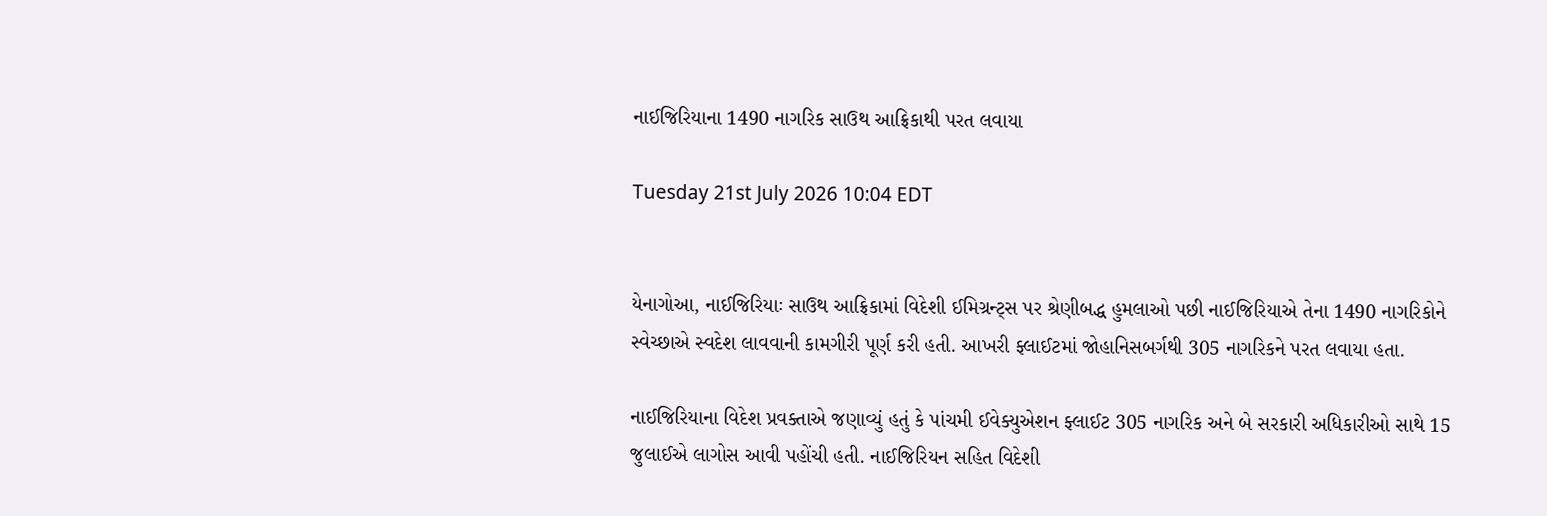નાઈજિરિયાના 1490 નાગરિક સાઉથ આફ્રિકાથી પરત લવાયા

Tuesday 21st July 2026 10:04 EDT


યેનાગોઆ, નાઈજિરિયાઃ સાઉથ આફ્રિકામાં વિદેશી ઈમિગ્રન્ટ્સ પર શ્રેણીબદ્ધ હુમલાઓ પછી નાઈજિરિયાએ તેના 1490 નાગરિકોને સ્વેચ્છાએ સ્વદેશ લાવવાની કામગીરી પૂર્ણ કરી હતી. આખરી ફ્લાઈટમાં જોહાનિસબર્ગથી 305 નાગરિકને પરત લવાયા હતા.

નાઈજિરિયાના વિદેશ પ્રવક્તાએ જણાવ્યું હતું કે પાંચમી ઈવેક્યુએશન ફ્લાઈટ 305 નાગરિક અને બે સરકારી અધિકારીઓ સાથે 15 જુલાઈએ લાગોસ આવી પહોંચી હતી. નાઈજિરિયન સહિત વિદેશી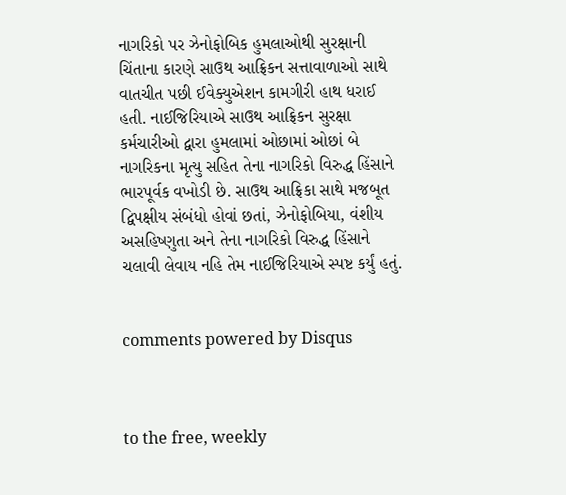નાગરિકો પર ઝેનોફોબિક હુમલાઓથી સુરક્ષાની ચિંતાના કારણે સાઉથ આફ્રિકન સત્તાવાળાઓ સાથે વાતચીત પછી ઈવેક્યુએશન કામગીરી હાથ ધરાઈ હતી. નાઈજિરિયાએ સાઉથ આફ્રિકન સુરક્ષા કર્મચારીઓ દ્વારા હુમલામાં ઓછામાં ઓછાં બે નાગરિકના મૃત્યુ સહિત તેના નાગરિકો વિરુદ્ધ હિંસાને ભારપૂર્વક વખોડી છે. સાઉથ આફ્રિકા સાથે મજબૂત દ્વિપક્ષીય સંબંધો હોવાં છતાં, ઝેનોફોબિયા, વંશીય અસહિષ્ણુતા અને તેના નાગરિકો વિરુદ્ધ હિંસાને ચલાવી લેવાય નહિ તેમ નાઈજિરિયાએ સ્પષ્ટ કર્યું હતું.


comments powered by Disqus



to the free, weekly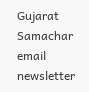Gujarat Samachar email newsletter